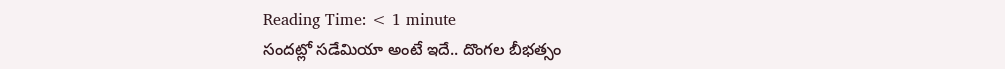Reading Time: < 1 minute
సందట్లో సడేమియా అంటే ఇదే.. దొంగల బీభత్సం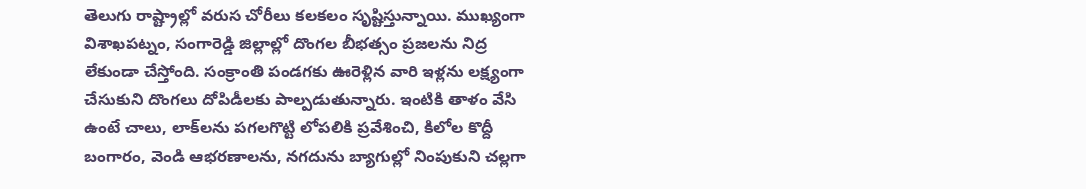తెలుగు రాష్ట్రాల్లో వరుస చోరీలు కలకలం సృష్టిస్తున్నాయి. ముఖ్యంగా విశాఖపట్నం, సంగారెడ్డి జిల్లాల్లో దొంగల బీభత్సం ప్రజలను నిద్ర లేకుండా చేస్తోంది. సంక్రాంతి పండగకు ఊరెళ్లిన వారి ఇళ్లను లక్ష్యంగా చేసుకుని దొంగలు దోపిడీలకు పాల్పడుతున్నారు. ఇంటికి తాళం వేసి ఉంటే చాలు, లాక్‌లను పగలగొట్టి లోపలికి ప్రవేశించి, కిలోల కొద్దీ బంగారం, వెండి ఆభరణాలను, నగదును బ్యాగుల్లో నింపుకుని చల్లగా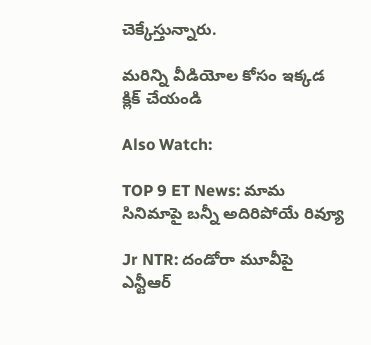చెక్కేస్తున్నారు.

మరిన్ని వీడియోల కోసం ఇక్కడ క్లిక్ చేయండి

Also Watch:

TOP 9 ET News: మామ సినిమాపై బన్నీ అదిరిపోయే రివ్యూ

Jr NTR: దండోరా మూవీపై ఎన్టీఆర్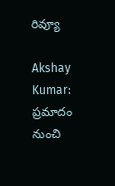రివ్యూ

Akshay Kumar: ప్రమాదం నుంచి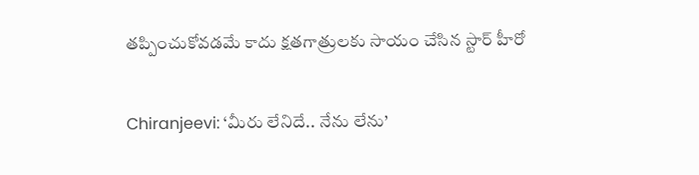తప్పించుకోవడమే కాదు క్షతగాత్రులకు సాయం చేసిన స్టార్ హీరో

Chiranjeevi: ‘మీరు లేనిదే.. నేను లేను’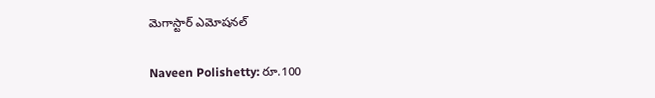మెగాస్టార్ ఎమోషనల్

Naveen Polishetty: రూ.100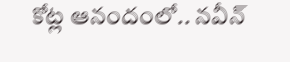కోట్ల ఆనందంలో.. నవీన్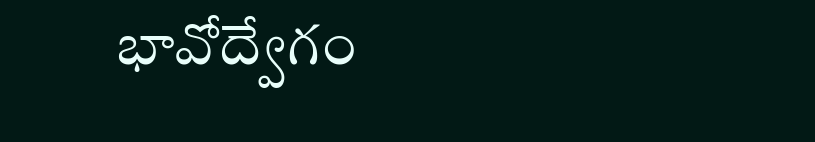భావోద్వేగం